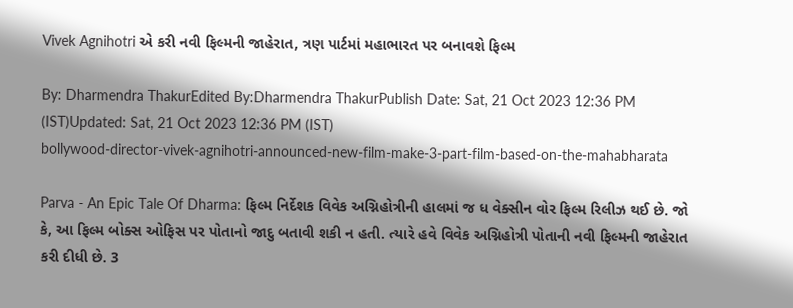Vivek Agnihotri એ કરી નવી ફિલ્મની જાહેરાત, ત્રણ પાર્ટમાં મહાભારત પર બનાવશે ફિલ્મ

By: Dharmendra ThakurEdited By:Dharmendra ThakurPublish Date: Sat, 21 Oct 2023 12:36 PM (IST)Updated: Sat, 21 Oct 2023 12:36 PM (IST)
bollywood-director-vivek-agnihotri-announced-new-film-make-3-part-film-based-on-the-mahabharata

Parva - An Epic Tale Of Dharma: ફિલ્મ નિર્દેશક વિવેક અગ્નિહોત્રીની હાલમાં જ ધ વેક્સીન વોર ફિલ્મ રિલીઝ થઈ છે. જો કે, આ ફિલ્મ બોક્સ ઓફિસ પર પોતાનો જાદુ બતાવી શકી ન હતી. ત્યારે હવે વિવેક અગ્નિહોત્રી પોતાની નવી ફિલ્મની જાહેરાત કરી દીધી છે. 3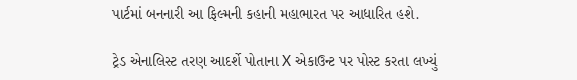પાર્ટમાં બનનારી આ ફિલ્મની કહાની મહાભારત પર આધારિત હશે.

ટ્રેડ એનાલિસ્ટ તરણ આદર્શે પોતાના X એકાઉન્ટ પર પોસ્ટ કરતા લખ્યું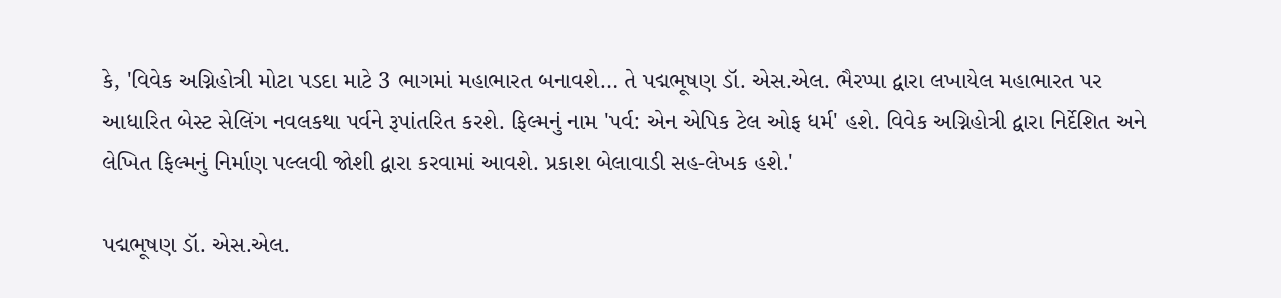કે, 'વિવેક અગ્નિહોત્રી મોટા પડદા માટે 3 ભાગમાં મહાભારત બનાવશે… તે પદ્મભૂષણ ડૉ. એસ.એલ. ભૈરપ્પા દ્વારા લખાયેલ મહાભારત પર આધારિત બેસ્ટ સેલિંગ નવલકથા પર્વને રૂપાંતરિત કરશે. ફિલ્મનું નામ 'પર્વ: એન એપિક ટેલ ઓફ ધર્મ' હશે. વિવેક અગ્નિહોત્રી દ્વારા નિર્દેશિત અને લેખિત ફિલ્મનું નિર્માણ પલ્લવી જોશી દ્વારા કરવામાં આવશે. પ્રકાશ બેલાવાડી સહ-લેખક હશે.'

પદ્મભૂષણ ડૉ. એસ.એલ.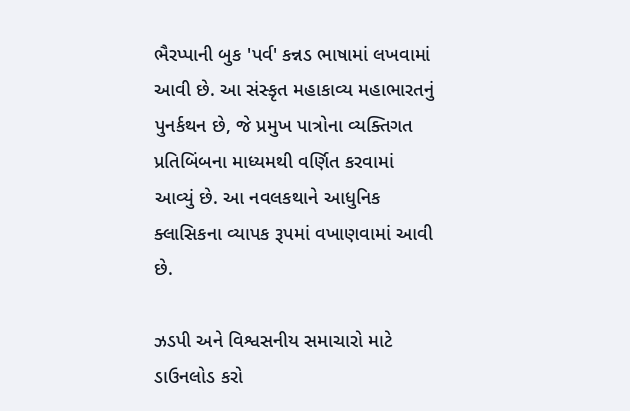ભૈરપ્પાની બુક 'પર્વ' કન્નડ ભાષામાં લખવામાં આવી છે. આ સંસ્કૃત મહાકાવ્ય મહાભારતનું પુનર્કથન છે, જે પ્રમુખ પાત્રોના વ્યક્તિગત પ્રતિબિંબના માધ્યમથી વર્ણિત કરવામાં આવ્યું છે. આ નવલકથાને આધુનિક ક્લાસિકના વ્યાપક રૂપમાં વખાણવામાં આવી છે.

ઝડપી અને વિશ્વસનીય સમાચારો માટે ડાઉનલોડ કરો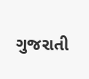ગુજરાતી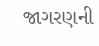જાગરણની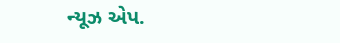ન્યૂઝ એપ.